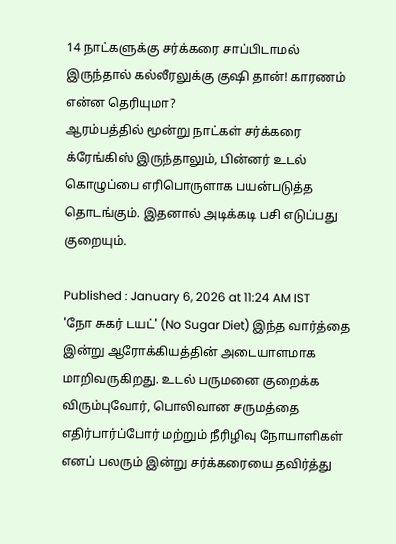14 நாட்களுக்கு சர்க்கரை சாப்பிடாமல் இருந்தால் கல்லீரலுக்கு குஷி தான்! காரணம் என்ன தெரியுமா?
ஆரம்பத்தில் மூன்று நாட்கள் சர்க்கரை க்ரேங்கிஸ் இருந்தாலும், பின்னர் உடல் கொழுப்பை எரிபொருளாக பயன்படுத்த தொடங்கும். இதனால் அடிக்கடி பசி எடுப்பது குறையும்.

Published : January 6, 2026 at 11:24 AM IST
'நோ சுகர் டயட்' (No Sugar Diet) இந்த வார்த்தை இன்று ஆரோக்கியத்தின் அடையாளமாக மாறிவருகிறது. உடல் பருமனை குறைக்க விரும்புவோர், பொலிவான சருமத்தை எதிர்பார்ப்போர் மற்றும் நீரிழிவு நோயாளிகள் எனப் பலரும் இன்று சர்க்கரையை தவிர்த்து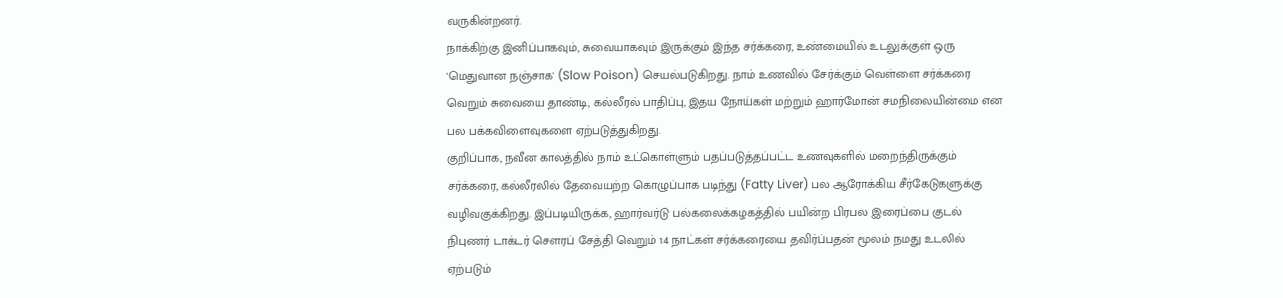வருகின்றனர்.
நாக்கிற்கு இனிப்பாகவும், சுவையாகவும் இருக்கும் இந்த சர்க்கரை, உண்மையில் உடலுக்குள் ஒரு 'மெதுவான நஞ்சாக' (Slow Poison) செயல்படுகிறது. நாம் உணவில் சேர்க்கும் வெள்ளை சர்க்கரை வெறும் சுவையை தாண்டி, கல்லீரல் பாதிப்பு, இதய நோய்கள் மற்றும் ஹார்மோன் சமநிலையின்மை என பல பக்கவிளைவுகளை ஏற்படுத்துகிறது.
குறிப்பாக, நவீன காலத்தில் நாம் உட்கொள்ளும் பதப்படுத்தப்பட்ட உணவுகளில் மறைந்திருக்கும் சர்க்கரை, கல்லீரலில் தேவையற்ற கொழுப்பாக படிந்து (Fatty Liver) பல ஆரோக்கிய சீர்கேடுகளுக்கு வழிவகுக்கிறது. இப்படியிருக்க, ஹார்வர்டு பல்கலைக்கழகத்தில் பயின்ற பிரபல இரைப்பை குடல் நிபுணர் டாக்டர் சௌரப் சேத்தி வெறும் 14 நாட்கள் சர்க்கரையை தவிர்ப்பதன் மூலம் நமது உடலில் ஏற்படும்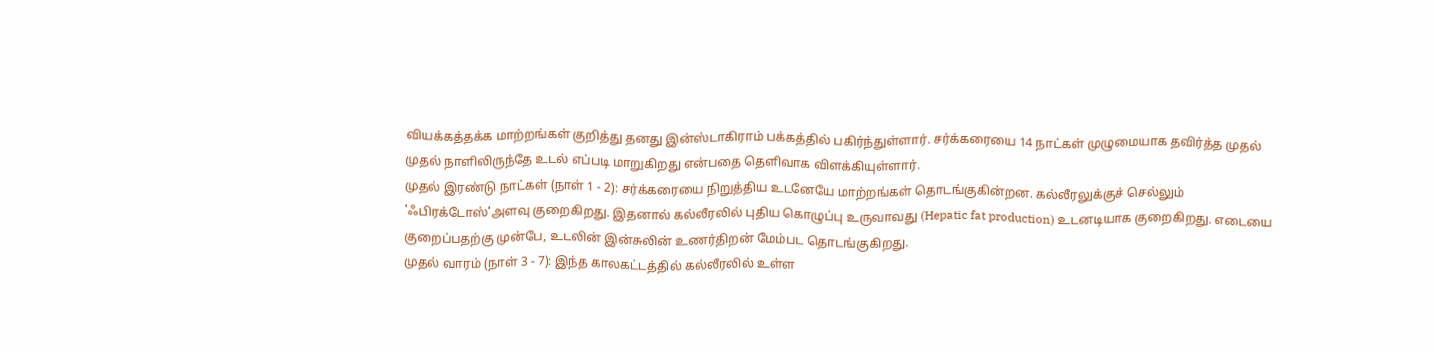வியக்கத்தக்க மாற்றங்கள் குறித்து தனது இன்ஸ்டாகிராம் பக்கத்தில் பகிர்ந்துள்ளார். சர்க்கரையை 14 நாட்கள் முழுமையாக தவிர்த்த முதல் முதல் நாளிலிருந்தே உடல் எப்படி மாறுகிறது என்பதை தெளிவாக விளக்கியுள்ளார்.
முதல் இரண்டு நாட்கள் (நாள் 1 - 2): சர்க்கரையை நிறுத்திய உடனேயே மாற்றங்கள் தொடங்குகின்றன. கல்லீரலுக்குச் செல்லும் 'ஃபிரக்டோஸ்'அளவு குறைகிறது. இதனால் கல்லீரலில் புதிய கொழுப்பு உருவாவது (Hepatic fat production) உடனடியாக குறைகிறது. எடையை குறைப்பதற்கு முன்பே, உடலின் இன்சுலின் உணர்திறன் மேம்பட தொடங்குகிறது.
முதல் வாரம் (நாள் 3 - 7): இந்த காலகட்டத்தில் கல்லீரலில் உள்ள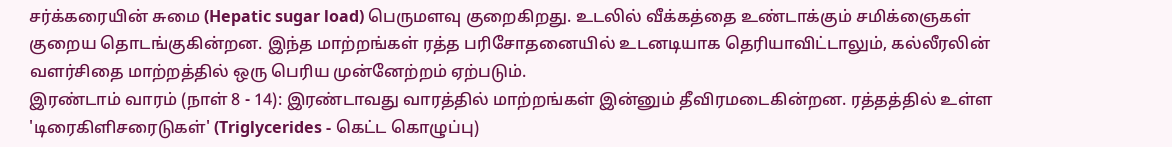சர்க்கரையின் சுமை (Hepatic sugar load) பெருமளவு குறைகிறது. உடலில் வீக்கத்தை உண்டாக்கும் சமிக்ஞைகள் குறைய தொடங்குகின்றன. இந்த மாற்றங்கள் ரத்த பரிசோதனையில் உடனடியாக தெரியாவிட்டாலும், கல்லீரலின் வளர்சிதை மாற்றத்தில் ஒரு பெரிய முன்னேற்றம் ஏற்படும்.
இரண்டாம் வாரம் (நாள் 8 - 14): இரண்டாவது வாரத்தில் மாற்றங்கள் இன்னும் தீவிரமடைகின்றன. ரத்தத்தில் உள்ள 'டிரைகிளிசரைடுகள்' (Triglycerides - கெட்ட கொழுப்பு)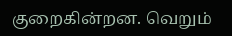குறைகின்றன. வெறும்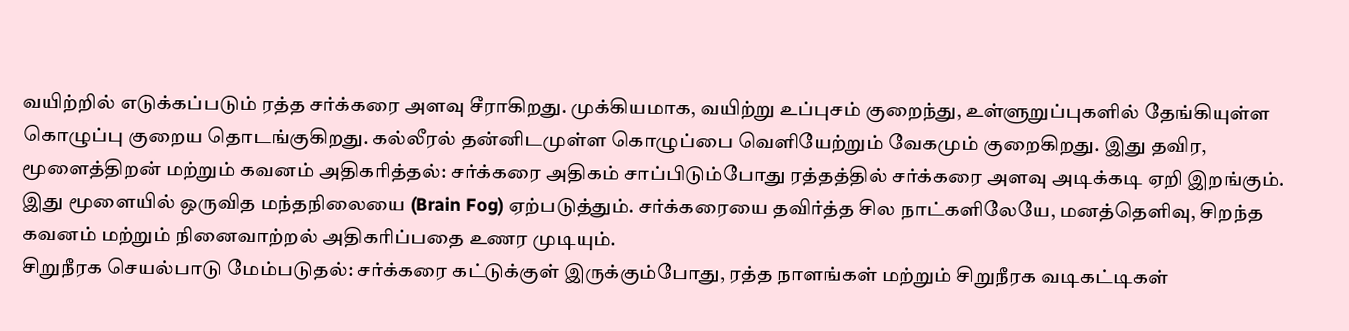வயிற்றில் எடுக்கப்படும் ரத்த சர்க்கரை அளவு சீராகிறது. முக்கியமாக, வயிற்று உப்புசம் குறைந்து, உள்ளுறுப்புகளில் தேங்கியுள்ள கொழுப்பு குறைய தொடங்குகிறது. கல்லீரல் தன்னிடமுள்ள கொழுப்பை வெளியேற்றும் வேகமும் குறைகிறது. இது தவிர,
மூளைத்திறன் மற்றும் கவனம் அதிகரித்தல்: சர்க்கரை அதிகம் சாப்பிடும்போது ரத்தத்தில் சர்க்கரை அளவு அடிக்கடி ஏறி இறங்கும். இது மூளையில் ஒருவித மந்தநிலையை (Brain Fog) ஏற்படுத்தும். சர்க்கரையை தவிர்த்த சில நாட்களிலேயே, மனத்தெளிவு, சிறந்த கவனம் மற்றும் நினைவாற்றல் அதிகரிப்பதை உணர முடியும்.
சிறுநீரக செயல்பாடு மேம்படுதல்: சர்க்கரை கட்டுக்குள் இருக்கும்போது, ரத்த நாளங்கள் மற்றும் சிறுநீரக வடிகட்டிகள்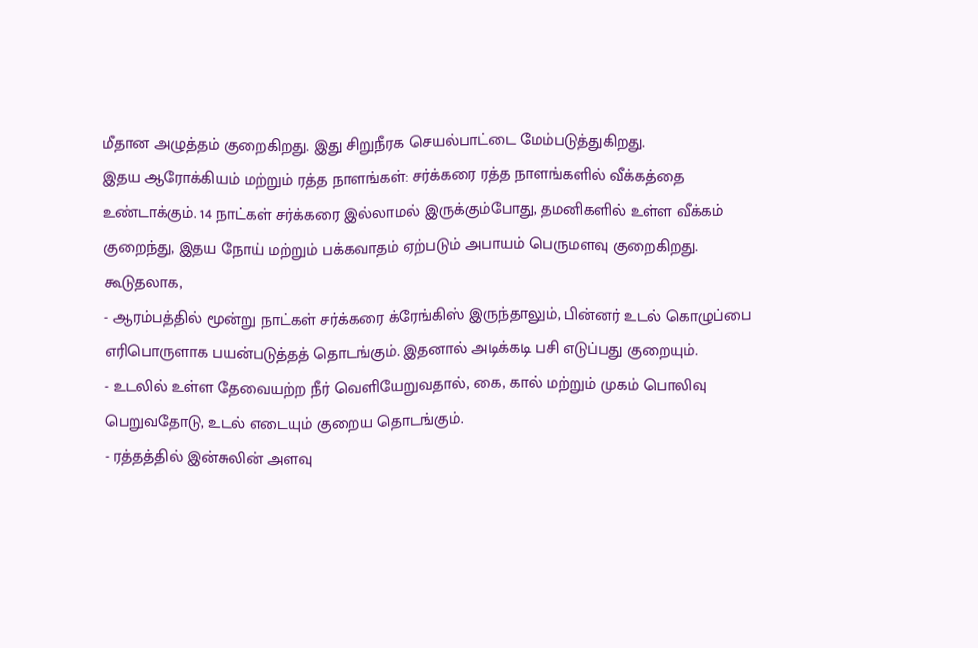மீதான அழுத்தம் குறைகிறது. இது சிறுநீரக செயல்பாட்டை மேம்படுத்துகிறது.
இதய ஆரோக்கியம் மற்றும் ரத்த நாளங்கள்: சர்க்கரை ரத்த நாளங்களில் வீக்கத்தை உண்டாக்கும். 14 நாட்கள் சர்க்கரை இல்லாமல் இருக்கும்போது, தமனிகளில் உள்ள வீக்கம் குறைந்து, இதய நோய் மற்றும் பக்கவாதம் ஏற்படும் அபாயம் பெருமளவு குறைகிறது. கூடுதலாக,
- ஆரம்பத்தில் மூன்று நாட்கள் சர்க்கரை க்ரேங்கிஸ் இருந்தாலும், பின்னர் உடல் கொழுப்பை எரிபொருளாக பயன்படுத்தத் தொடங்கும். இதனால் அடிக்கடி பசி எடுப்பது குறையும்.
- உடலில் உள்ள தேவையற்ற நீர் வெளியேறுவதால், கை, கால் மற்றும் முகம் பொலிவு பெறுவதோடு, உடல் எடையும் குறைய தொடங்கும்.
- ரத்தத்தில் இன்சுலின் அளவு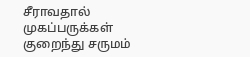சீராவதால் முகப்பருக்கள் குறைந்து சருமம்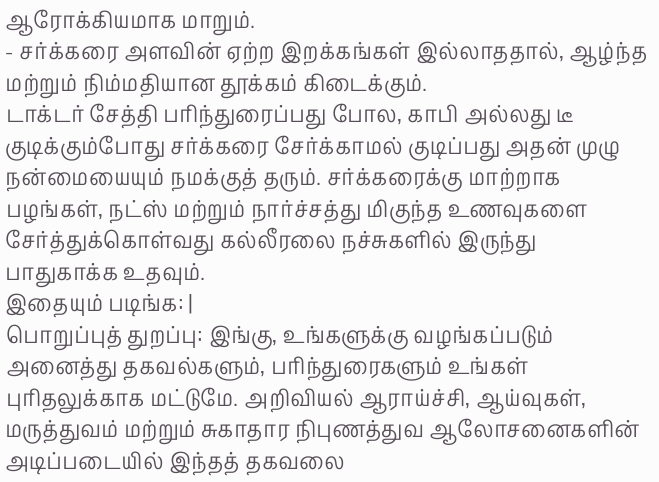ஆரோக்கியமாக மாறும்.
- சர்க்கரை அளவின் ஏற்ற இறக்கங்கள் இல்லாததால், ஆழ்ந்த மற்றும் நிம்மதியான தூக்கம் கிடைக்கும்.
டாக்டர் சேத்தி பரிந்துரைப்பது போல, காபி அல்லது டீ குடிக்கும்போது சர்க்கரை சேர்க்காமல் குடிப்பது அதன் முழு நன்மையையும் நமக்குத் தரும். சர்க்கரைக்கு மாற்றாக பழங்கள், நட்ஸ் மற்றும் நார்ச்சத்து மிகுந்த உணவுகளை சேர்த்துக்கொள்வது கல்லீரலை நச்சுகளில் இருந்து பாதுகாக்க உதவும்.
இதையும் படிங்க: |
பொறுப்புத் துறப்பு: இங்கு, உங்களுக்கு வழங்கப்படும் அனைத்து தகவல்களும், பரிந்துரைகளும் உங்கள் புரிதலுக்காக மட்டுமே. அறிவியல் ஆராய்ச்சி, ஆய்வுகள், மருத்துவம் மற்றும் சுகாதார நிபுணத்துவ ஆலோசனைகளின் அடிப்படையில் இந்தத் தகவலை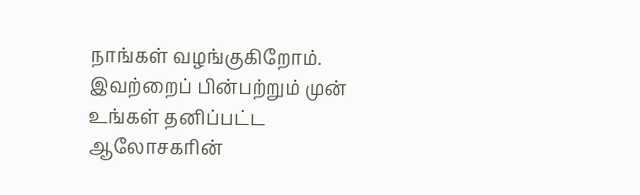நாங்கள் வழங்குகிறோம். இவற்றைப் பின்பற்றும் முன் உங்கள் தனிப்பட்ட ஆலோசகரின்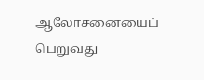ஆலோசனையைப் பெறுவது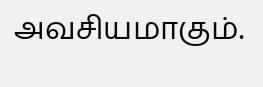அவசியமாகும்.